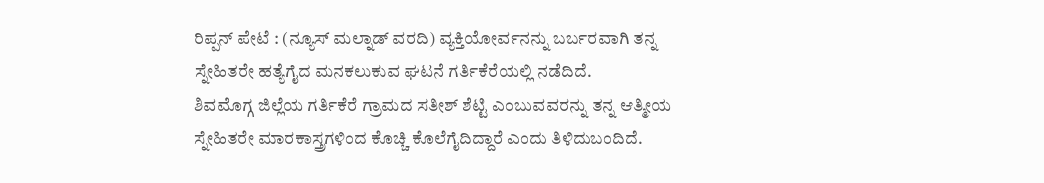ರಿಪ್ಪನ್ ಪೇಟೆ : (ನ್ಯೂಸ್ ಮಲ್ನಾಡ್ ವರದಿ) ವ್ಯಕ್ತಿಯೋರ್ವನನ್ನು ಬರ್ಬರವಾಗಿ ತನ್ನ ಸ್ನೇಹಿತರೇ ಹತ್ಯೆಗೈದ ಮನಕಲುಕುವ ಘಟನೆ ಗರ್ತಿಕೆರೆಯಲ್ಲಿ ನಡೆದಿದೆ.
ಶಿವಮೊಗ್ಗ ಜಿಲ್ಲೆಯ ಗರ್ತಿಕೆರೆ ಗ್ರಾಮದ ಸತೀಶ್ ಶೆಟ್ಟಿ ಎಂಬುವವರನ್ನು ತನ್ನ ಆತ್ಮೀಯ ಸ್ನೇಹಿತರೇ ಮಾರಕಾಸ್ತ್ರಗಳಿಂದ ಕೊಚ್ಚಿ ಕೊಲೆಗೈದಿದ್ದಾರೆ ಎಂದು ತಿಳಿದುಬಂದಿದೆ.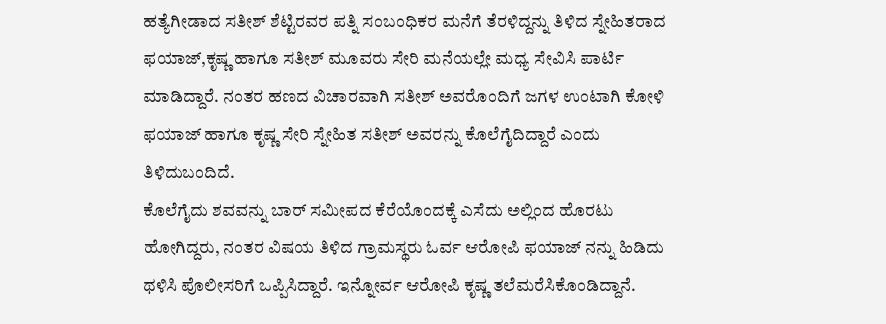ಹತ್ಯೆಗೀಡಾದ ಸತೀಶ್ ಶೆಟ್ಟಿರವರ ಪತ್ನಿ ಸಂಬಂಧಿಕರ ಮನೆಗೆ ತೆರಳಿದ್ದನ್ನು ತಿಳಿದ ಸ್ನೇಹಿತರಾದ ಫಯಾಜ್,ಕೃಷ್ಣ ಹಾಗೂ ಸತೀಶ್ ಮೂವರು ಸೇರಿ ಮನೆಯಲ್ಲೇ ಮಧ್ಯ ಸೇವಿಸಿ ಪಾರ್ಟಿ ಮಾಡಿದ್ದಾರೆ. ನಂತರ ಹಣದ ವಿಚಾರವಾಗಿ ಸತೀಶ್ ಅವರೊಂದಿಗೆ ಜಗಳ ಉಂಟಾಗಿ ಕೋಳಿ ಫಯಾಜ್ ಹಾಗೂ ಕೃಷ್ಣ ಸೇರಿ ಸ್ನೇಹಿತ ಸತೀಶ್ ಅವರನ್ನು ಕೊಲೆಗೈದಿದ್ದಾರೆ ಎಂದು ತಿಳಿದುಬಂದಿದೆ.
ಕೊಲೆಗೈದು ಶವವನ್ನು ಬಾರ್ ಸಮೀಪದ ಕೆರೆಯೊಂದಕ್ಕೆ ಎಸೆದು ಅಲ್ಲಿಂದ ಹೊರಟು ಹೋಗಿದ್ದರು, ನಂತರ ವಿಷಯ ತಿಳಿದ ಗ್ರಾಮಸ್ಥರು ಓರ್ವ ಆರೋಪಿ ಫಯಾಜ್ ನನ್ನು ಹಿಡಿದು ಥಳಿಸಿ ಪೊಲೀಸರಿಗೆ ಒಪ್ಪಿಸಿದ್ದಾರೆ. ಇನ್ನೋರ್ವ ಆರೋಪಿ ಕೃಷ್ಣ ತಲೆಮರೆಸಿಕೊಂಡಿದ್ದಾನೆ.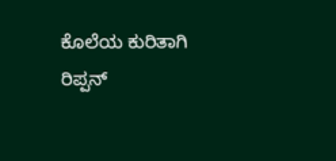ಕೊಲೆಯ ಕುರಿತಾಗಿ ರಿಪ್ಪನ್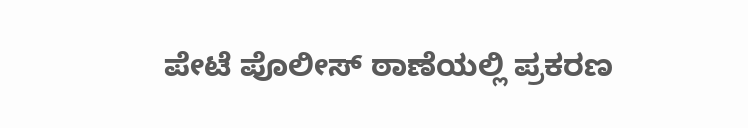ಪೇಟೆ ಪೊಲೀಸ್ ಠಾಣೆಯಲ್ಲಿ ಪ್ರಕರಣ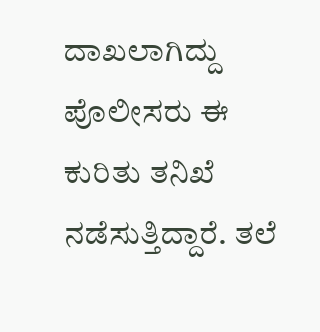ದಾಖಲಾಗಿದ್ದು ಪೊಲೀಸರು ಈ ಕುರಿತು ತನಿಖೆ ನಡೆಸುತ್ತಿದ್ದಾರೆ. ತಲೆ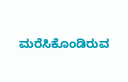ಮರೆಸಿಕೊಂಡಿರುವ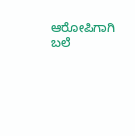ಆರೋಪಿಗಾಗಿ ಬಲೆ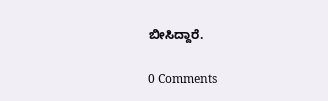ಬೀಸಿದ್ದಾರೆ.

0 Comments